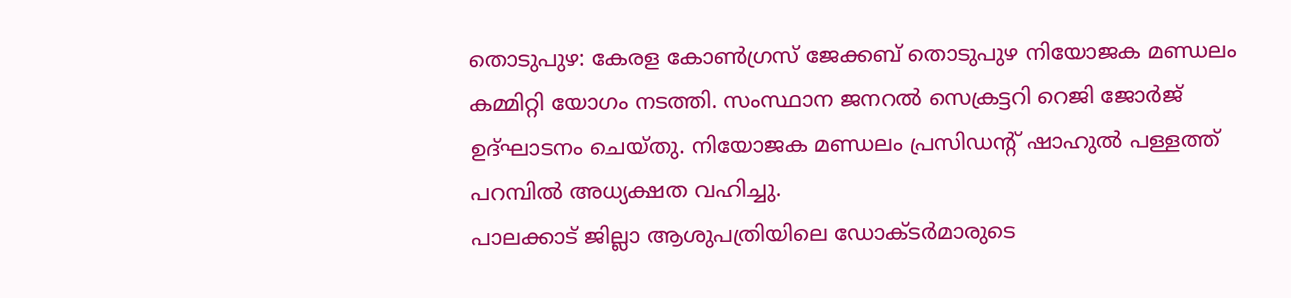തൊടുപുഴ: കേരള കോൺഗ്രസ് ജേക്കബ് തൊടുപുഴ നിയോജക മണ്ഡലം കമ്മിറ്റി യോഗം നടത്തി. സംസ്ഥാന ജനറൽ സെക്രട്ടറി റെജി ജോർജ് ഉദ്ഘാടനം ചെയ്തു. നിയോജക മണ്ഡലം പ്രസിഡന്റ് ഷാഹുൽ പള്ളത്ത് പറമ്പിൽ അധ്യക്ഷത വഹിച്ചു.
പാലക്കാട് ജില്ലാ ആശുപത്രിയിലെ ഡോക്ടർമാരുടെ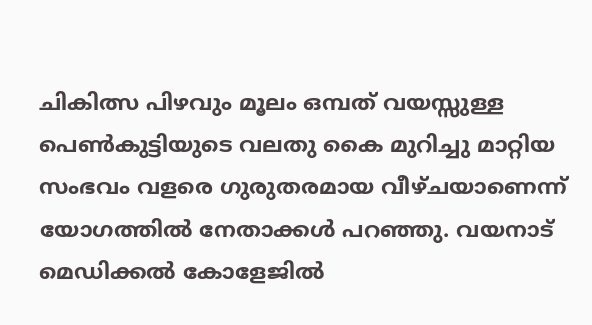ചികിത്സ പിഴവും മൂലം ഒമ്പത് വയസ്സുള്ള പെൺകുട്ടിയുടെ വലതു കൈ മുറിച്ചു മാറ്റിയ സംഭവം വളരെ ഗുരുതരമായ വീഴ്ചയാണെന്ന് യോഗത്തിൽ നേതാക്കൾ പറഞ്ഞു. വയനാട് മെഡിക്കൽ കോളേജിൽ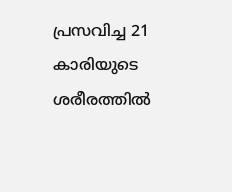പ്രസവിച്ച 21 കാരിയുടെ ശരീരത്തിൽ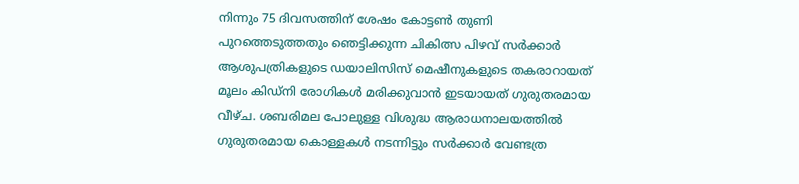നിന്നും 75 ദിവസത്തിന് ശേഷം കോട്ടൺ തുണി പുറത്തെടുത്തതും ഞെട്ടിക്കുന്ന ചികിത്സ പിഴവ് സർക്കാർ ആശുപത്രികളുടെ ഡയാലിസിസ് മെഷീനുകളുടെ തകരാറായത് മൂലം കിഡ്നി രോഗികൾ മരിക്കുവാൻ ഇടയായത് ഗുരുതരമായ വീഴ്ച. ശബരിമല പോലുള്ള വിശുദ്ധ ആരാധനാലയത്തിൽ ഗുരുതരമായ കൊള്ളകൾ നടന്നിട്ടും സർക്കാർ വേണ്ടത്ര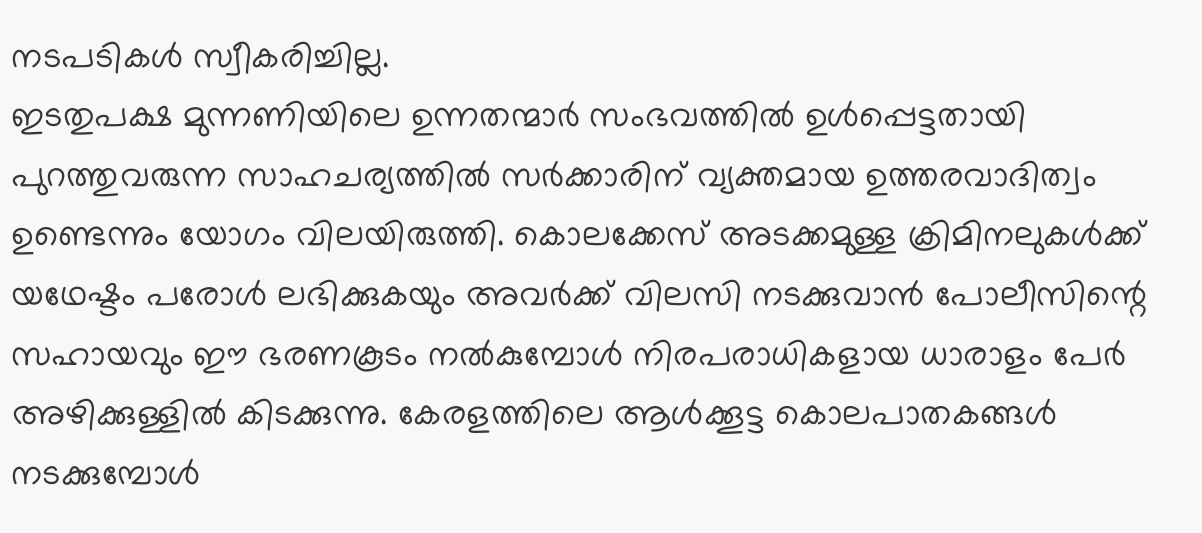നടപടികൾ സ്വീകരിച്ചില്ല.
ഇടതുപക്ഷ മുന്നണിയിലെ ഉന്നതന്മാർ സംഭവത്തിൽ ഉൾപ്പെട്ടതായി പുറത്തുവരുന്ന സാഹചര്യത്തിൽ സർക്കാരിന് വ്യക്തമായ ഉത്തരവാദിത്വം ഉണ്ടെന്നും യോഗം വിലയിരുത്തി. കൊലക്കേസ് അടക്കമുള്ള ക്രിമിനലുകൾക്ക് യഥേഷ്ടം പരോൾ ലഭിക്കുകയും അവർക്ക് വിലസി നടക്കുവാൻ പോലീസിന്റെ സഹായവും ഈ ഭരണകൂടം നൽകുമ്പോൾ നിരപരാധികളായ ധാരാളം പേർ അഴിക്കുള്ളിൽ കിടക്കുന്നു. കേരളത്തിലെ ആൾക്കൂട്ട കൊലപാതകങ്ങൾ നടക്കുമ്പോൾ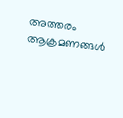അത്തരം ആക്രമണങ്ങൾ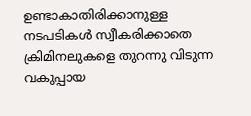ഉണ്ടാകാതിരിക്കാനുള്ള നടപടികൾ സ്വീകരിക്കാതെ ക്രിമിനലുകളെ തുറന്നു വിടുന്ന വകുപ്പായ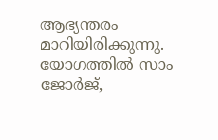ആഭ്യന്തരം മാറിയിരിക്കുന്നു. യോഗത്തിൽ സാം ജോർജ്,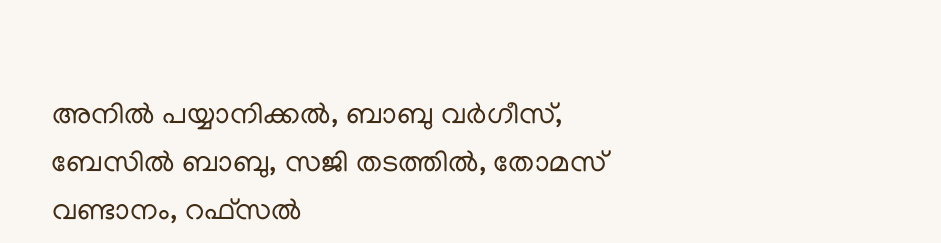അനിൽ പയ്യാനിക്കൽ, ബാബു വർഗീസ്, ബേസിൽ ബാബു, സജി തടത്തിൽ, തോമസ് വണ്ടാനം, റഫ്സൽ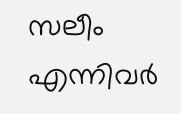സലീം എന്നിവർ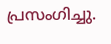പ്രസംഗിച്ചു.